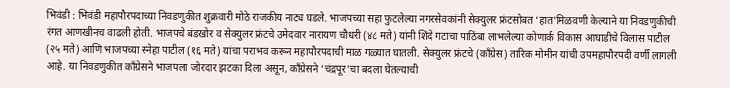भिवंडी : भिवंडी महापौरपदाच्या निवडणुकीत शुक्रवारी मोठे राजकीय नाट्य घडले. भाजपच्या सहा फुटलेल्या नगरसेवकांनी सेक्युलर फ्रंटसोबत ‘हात’मिळवणी केल्याने या निवडणुकीची रंगत आणखीनच वाढली होती. भाजपचे बंडखोर व सेक्युलर फ्रंटचे उमेदवार नारायण चौधरी (४८ मते) यांनी शिंदे गटाचा पाठिंबा लाभलेल्या कोणार्क विकास आघाडीचे विलास पाटील (२५ मते) आणि भाजपच्या स्नेहा पाटील (१६ मते) यांचा पराभव करून महापौरपदाची माळ गळ्यात घातली. सेक्युलर फ्रंटचे (काँग्रेस) तारिक मोमीन यांची उपमहापौरपदी वर्णी लागली आहे. या निवडणुकीत काँग्रेसने भाजपला जोरदार झटका दिला असून, काँग्रेसने ‘चंद्रपूर’चा बदला घेतल्याची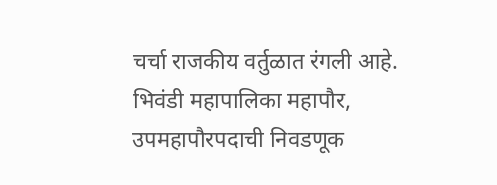चर्चा राजकीय वर्तुळात रंगली आहे.
भिवंडी महापालिका महापौर, उपमहापौरपदाची निवडणूक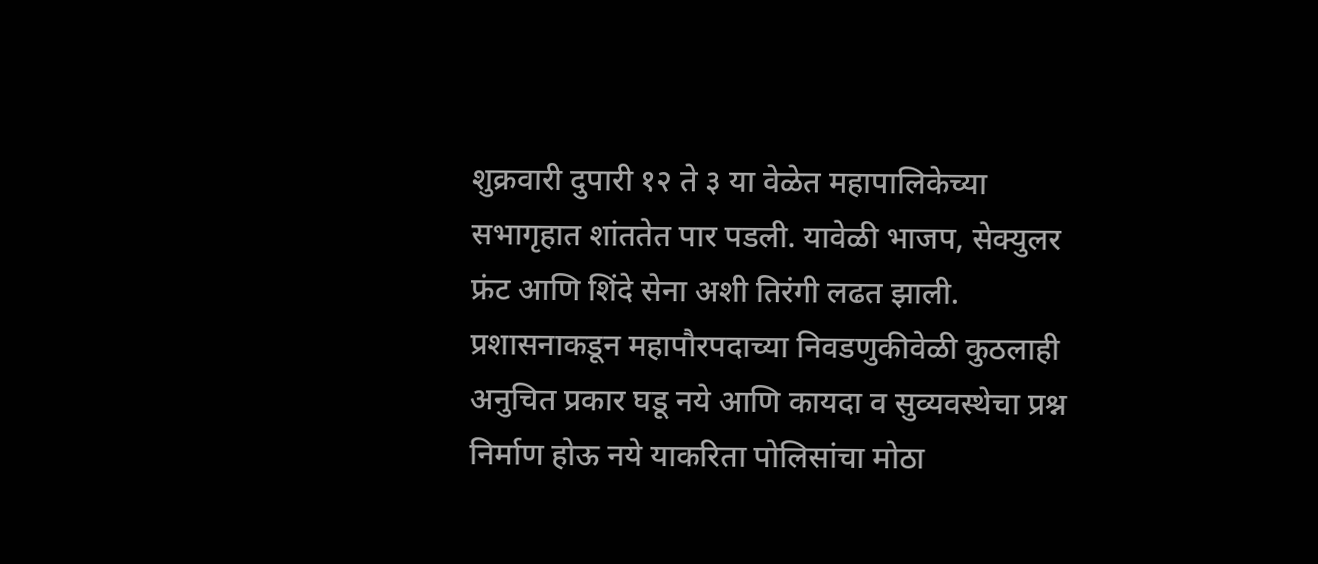शुक्रवारी दुपारी १२ ते ३ या वेळेत महापालिकेच्या सभागृहात शांततेत पार पडली. यावेळी भाजप, सेक्युलर फ्रंट आणि शिंदे सेना अशी तिरंगी लढत झाली. प्रशासनाकडून महापौरपदाच्या निवडणुकीवेळी कुठलाही अनुचित प्रकार घडू नये आणि कायदा व सुव्यवस्थेचा प्रश्न निर्माण होऊ नये याकरिता पोलिसांचा मोठा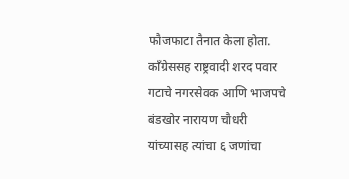फौजफाटा तैनात केला होता.
काँग्रेससह राष्ट्रवादी शरद पवार गटाचे नगरसेवक आणि भाजपचे बंडखोर नारायण चौधरी यांच्यासह त्यांचा ६ जणांचा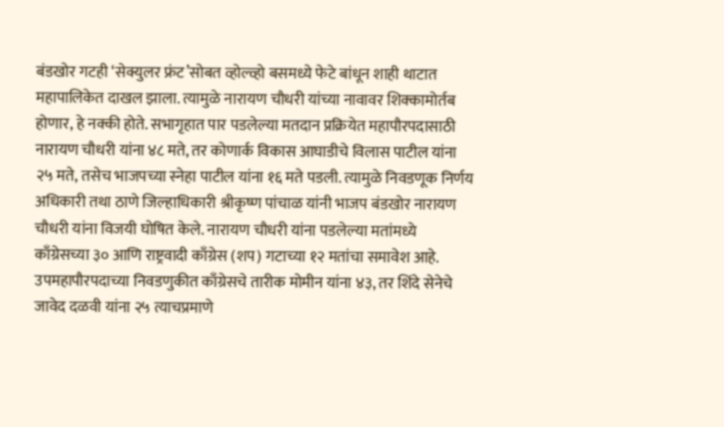बंडखोर गटही ‘सेक्युलर फ्रंट’सोबत व्होल्व्हो बसमध्ये फेटे बांधून शाही थाटात महापालिकेत दाखल झाला. त्यामुळे नारायण चौधरी यांच्या नावावर शिक्कामोर्तब होणार, हे नक्की होते. सभागृहात पार पडलेल्या मतदान प्रक्रियेत महापौरपदासाठी नारायण चौधरी यांना ४८ मते, तर कोणार्क विकास आघाडीचे विलास पाटील यांना २५ मते, तसेच भाजपच्या स्नेहा पाटील यांना १६ मते पडली. त्यामुळे निवडणूक निर्णय अधिकारी तथा ठाणे जिल्हाधिकारी श्रीकृष्ण पांचाळ यांनी भाजप बंडखोर नारायण चौधरी यांना विजयी घोषित केले. नारायण चौधरी यांना पडलेल्या मतांमध्ये काँग्रेसच्या ३० आणि राष्ट्रवादी काँग्रेस (शप) गटाच्या १२ मतांचा समावेश आहे.
उपमहापौरपदाच्या निवडणुकीत काँग्रेसचे तारीक मोमीन यांना ४३, तर शिंदे सेनेचे जावेद दळवी यांना २५ त्याचप्रमाणे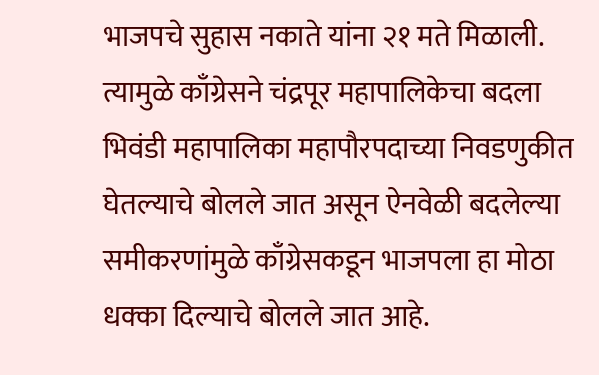भाजपचे सुहास नकाते यांना २१ मते मिळाली. त्यामुळे काँग्रेसने चंद्रपूर महापालिकेचा बदला भिवंडी महापालिका महापौरपदाच्या निवडणुकीत घेतल्याचे बोलले जात असून ऐनवेळी बदलेल्या समीकरणांमुळे काँग्रेसकडून भाजपला हा मोठा धक्का दिल्याचे बोलले जात आहे.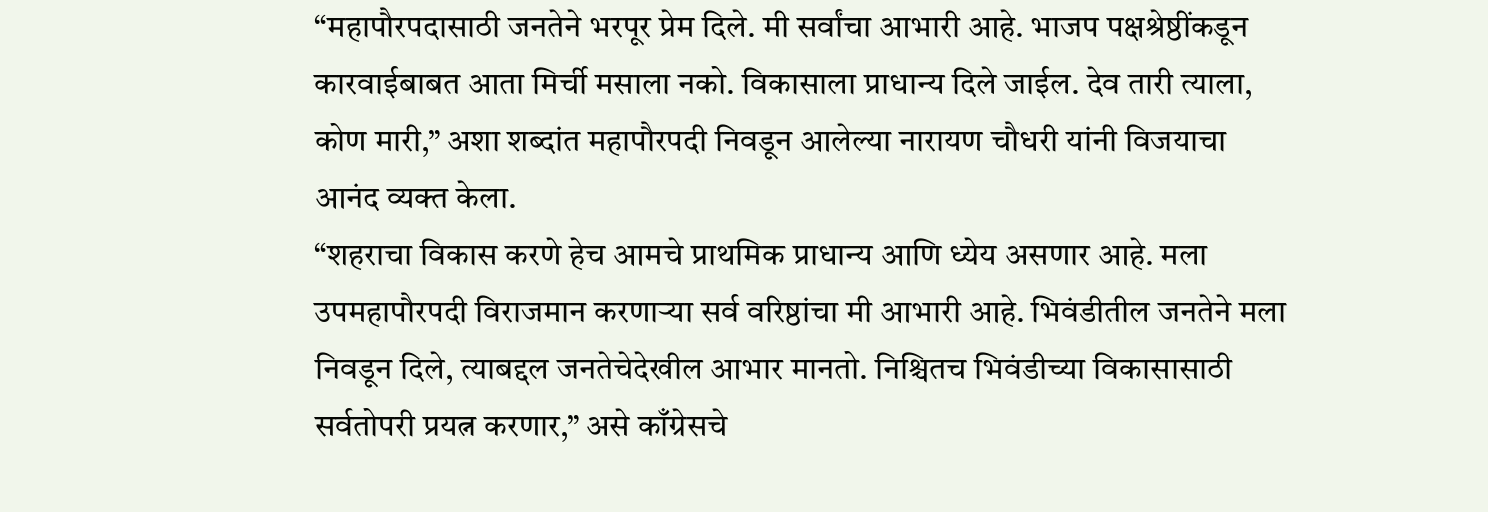“महापौरपदासाठी जनतेने भरपूर प्रेम दिले. मी सर्वांचा आभारी आहे. भाजप पक्षश्रेष्ठींकडून कारवाईबाबत आता मिर्ची मसाला नको. विकासाला प्राधान्य दिले जाईल. देव तारी त्याला, कोण मारी,” अशा शब्दांत महापौरपदी निवडून आलेल्या नारायण चौधरी यांनी विजयाचा आनंद व्यक्त केला.
“शहराचा विकास करणे हेच आमचे प्राथमिक प्राधान्य आणि ध्येय असणार आहे. मला उपमहापौरपदी विराजमान करणाऱ्या सर्व वरिष्ठांचा मी आभारी आहे. भिवंडीतील जनतेने मला निवडून दिले, त्याबद्दल जनतेचेदेखील आभार मानतो. निश्चितच भिवंडीच्या विकासासाठी सर्वतोपरी प्रयत्न करणार,” असे काँग्रेसचे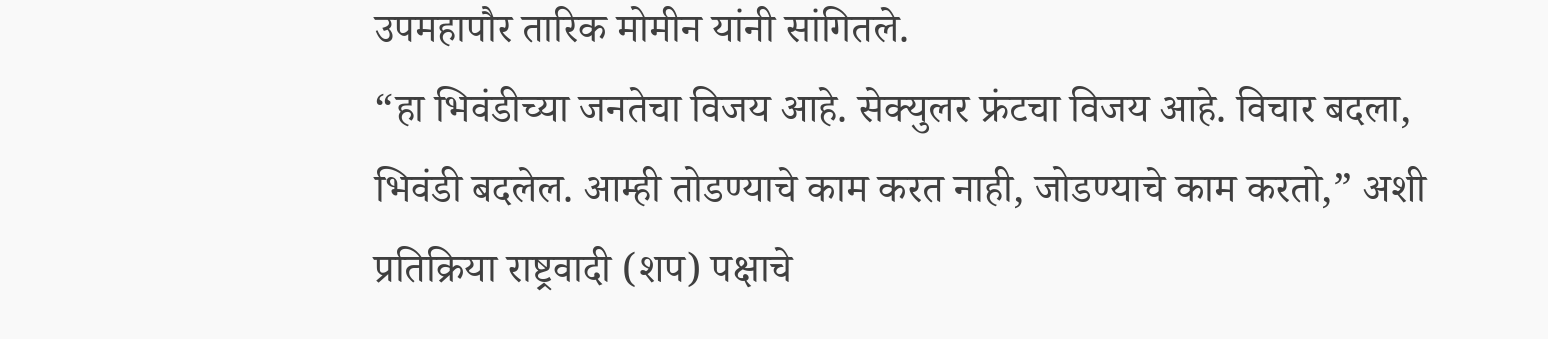उपमहापौर तारिक मोमीन यांनी सांगितले.
“हा भिवंडीच्या जनतेचा विजय आहे. सेक्युलर फ्रंटचा विजय आहे. विचार बदला, भिवंडी बदलेल. आम्ही तोडण्याचे काम करत नाही, जोडण्याचे काम करतो,” अशी प्रतिक्रिया राष्ट्रवादी (शप) पक्षाचे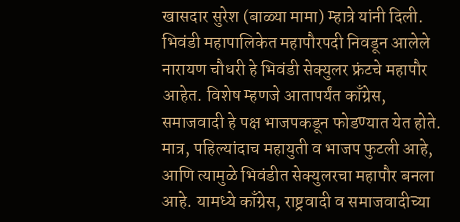खासदार सुरेश (बाळ्या मामा) म्हात्रे यांनी दिली.
भिवंडी महापालिकेत महापौरपदी निवडून आलेले नारायण चौधरी हे भिवंडी सेक्युलर फ्रंटचे महापौर आहेत. विशेष म्हणजे आतापर्यंत काँग्रेस, समाजवादी हे पक्ष भाजपकडून फोडण्यात येत होते. मात्र, पहिल्यांदाच महायुती व भाजप फुटली आहे, आणि त्यामुळे भिवंडीत सेक्युलरचा महापौर बनला आहे. यामध्ये काँग्रेस, राष्ट्रवादी व समाजवादीच्या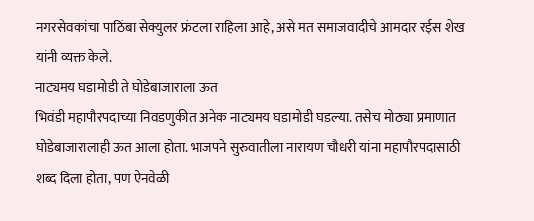नगरसेवकांचा पाठिंबा सेक्युलर फ्रंटला राहिला आहे, असे मत समाजवादीचे आमदार रईस शेख यांनी व्यक्त केले.
नाट्यमय घडामोडी ते घोडेबाजाराला ऊत
भिवंडी महापौरपदाच्या निवडणुकीत अनेक नाट्यमय घडामोडी घडल्या. तसेच मोठ्या प्रमाणात घोडेबाजारालाही ऊत आला होता. भाजपने सुरुवातीला नारायण चौधरी यांना महापौरपदासाठी शब्द दिला होता, पण ऐनवेळी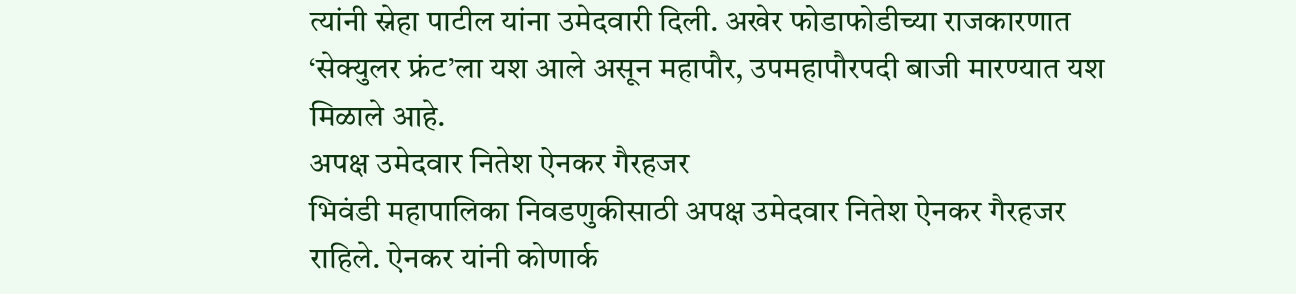त्यांनी स्नेहा पाटील यांना उमेदवारी दिली. अखेर फोडाफोडीच्या राजकारणात ‘सेक्युलर फ्रंट’ला यश आले असून महापौर, उपमहापौरपदी बाजी मारण्यात यश मिळाले आहे.
अपक्ष उमेदवार नितेश ऐनकर गैरहजर
भिवंडी महापालिका निवडणुकीसाठी अपक्ष उमेदवार नितेश ऐनकर गैरहजर राहिले. ऐनकर यांनी कोणार्क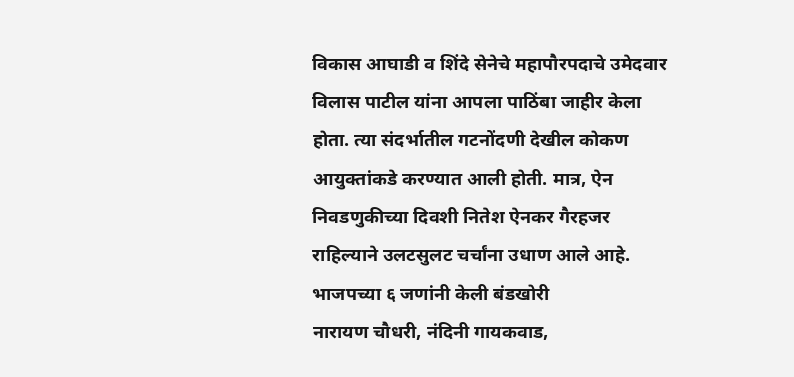विकास आघाडी व शिंदे सेनेचे महापौरपदाचे उमेदवार विलास पाटील यांना आपला पाठिंबा जाहीर केला होता. त्या संदर्भातील गटनोंदणी देखील कोकण आयुक्तांकडे करण्यात आली होती. मात्र, ऐन निवडणुकीच्या दिवशी नितेश ऐनकर गैरहजर राहिल्याने उलटसुलट चर्चांना उधाण आले आहे.
भाजपच्या ६ जणांनी केली बंडखोरी
नारायण चौधरी, नंदिनी गायकवाड,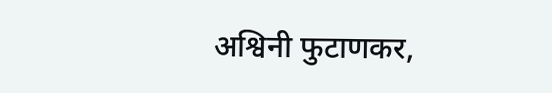अश्विनी फुटाणकर,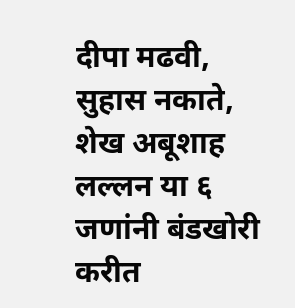दीपा मढवी, सुहास नकाते, शेख अबूशाह लल्लन या ६ जणांनी बंडखोरी करीत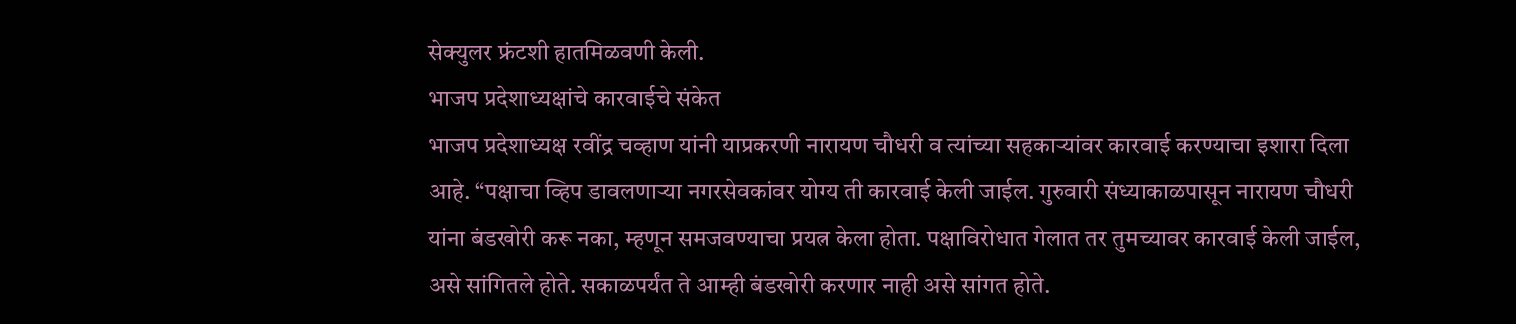सेक्युलर फ्रंटशी हातमिळवणी केली.
भाजप प्रदेशाध्यक्षांचे कारवाईचे संकेत
भाजप प्रदेशाध्यक्ष रवींद्र चव्हाण यांनी याप्रकरणी नारायण चौधरी व त्यांच्या सहकाऱ्यांवर कारवाई करण्याचा इशारा दिला आहे. “पक्षाचा व्हिप डावलणाऱ्या नगरसेवकांवर योग्य ती कारवाई केली जाईल. गुरुवारी संध्याकाळपासून नारायण चौधरी यांना बंडखोरी करू नका, म्हणून समजवण्याचा प्रयत्न केला होता. पक्षाविरोधात गेलात तर तुमच्यावर कारवाई केली जाईल, असे सांगितले होते. सकाळपर्यंत ते आम्ही बंडखोरी करणार नाही असे सांगत होते.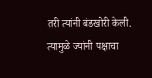तरी त्यांनी बंडखोरी केली. त्यामुळे ज्यांनी पक्षाचा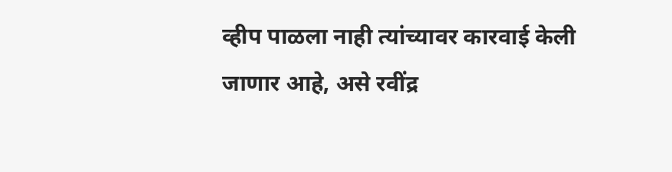व्हीप पाळला नाही त्यांच्यावर कारवाई केली जाणार आहे, असे रवींद्र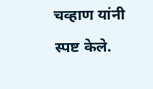चव्हाण यांनी स्पष्ट केले.